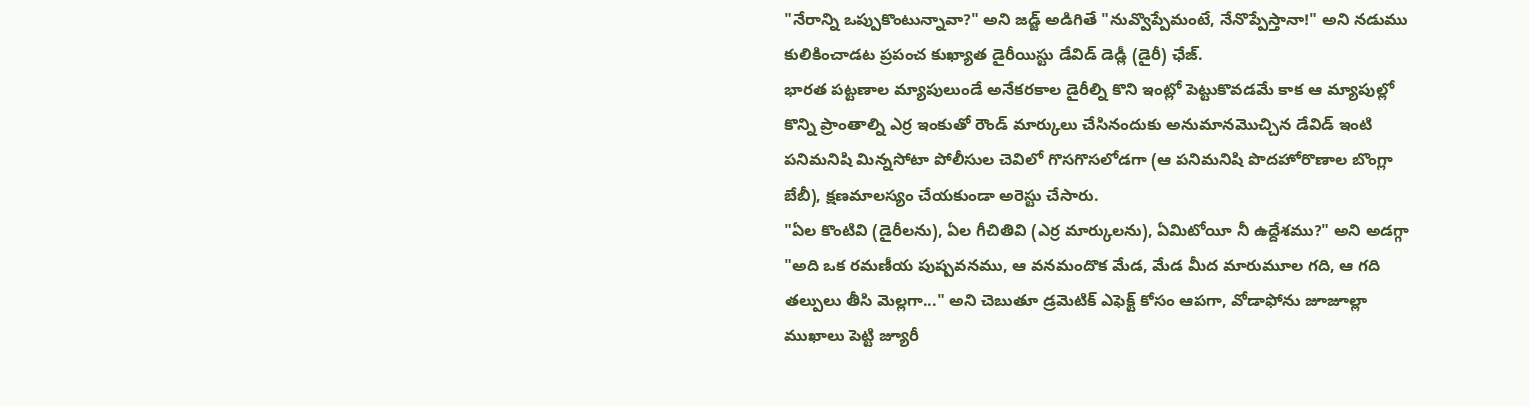"నేరాన్ని ఒప్పుకొంటున్నావా?" అని జడ్జ్ అడిగితే "నువ్వొప్పేమంటే, నేనొప్పేస్తానా!" అని నడుము కులికించాడట ప్రపంచ కుఖ్యాత డైరీయిస్టు డేవిడ్ డెడ్లీ (డైరీ) ఛేజ్.
భారత పట్టణాల మ్యాపులుండే అనేకరకాల డైరీల్ని కొని ఇంట్లో పెట్టుకొవడమే కాక ఆ మ్యాపుల్లో కొన్ని ప్రాంతాల్ని ఎర్ర ఇంకుతో రౌండ్ మార్కులు చేసినందుకు అనుమానమొచ్చిన డేవిడ్ ఇంటి పనిమనిషి మిన్నసోటా పోలీసుల చెవిలో గొసగొసలోడగా (ఆ పనిమనిషి పొదహోరొణాల బొంగ్లా బేబీ), క్షణమాలస్యం చేయకుండా అరెస్టు చేసారు.
"ఏల కొంటివి (డైరీలను), ఏల గీచితివి (ఎర్ర మార్కులను), ఏమిటోయీ నీ ఉద్దేశము?" అని అడగ్గా "అది ఒక రమణీయ పుష్పవనము, ఆ వనమందొక మేడ, మేడ మీద మారుమూల గది, ఆ గది తల్పులు తీసి మెల్లగా..." అని చెబుతూ డ్రమెటిక్ ఎఫెక్ట్ కోసం ఆపగా, వోడాఫోను జూజూల్లా ముఖాలు పెట్టి జ్యూరీ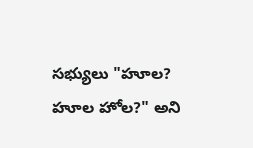సభ్యులు "హూల? హూల హోల?" అని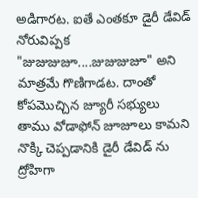అడిగారట. ఐతే ఎంతకూ డైరీ డేవిడ్ నోరువిప్పక "జుజుజుజూ....జుజుజుజూ" అని మాత్రమే గొణిగాడట. దాంతో కోపమొచ్చిన జ్యూరీ సభ్యులు తాము వోడాఫోన్ జూజూలు కామని నొక్కి చెప్పడానికి డైరీ డేవిడ్ ను ద్రోహిగా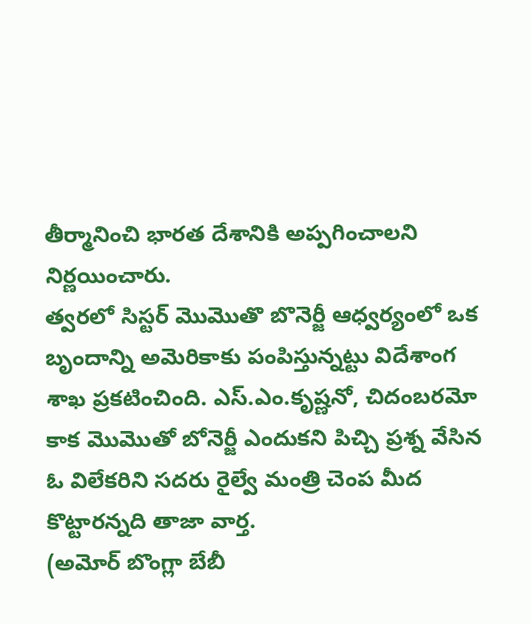తీర్మానించి భారత దేశానికి అప్పగించాలని నిర్ణయించారు.
త్వరలో సిస్టర్ మొమొతొ బొనెర్జీ ఆధ్వర్యంలో ఒక బృందాన్ని అమెరికాకు పంపిస్తున్నట్టు విదేశాంగ శాఖ ప్రకటించింది. ఎస్.ఎం.కృష్ణనో, చిదంబరమో కాక మొమొతో బోనెర్జీ ఎందుకని పిచ్చి ప్రశ్న వేసిన ఓ విలేకరిని సదరు రైల్వే మంత్రి చెంప మీద కొట్టారన్నది తాజా వార్త.
(అమోర్ బొంగ్లా బేబీ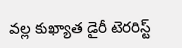వల్ల కుఖ్యాత డైరీ టెరరిస్ట్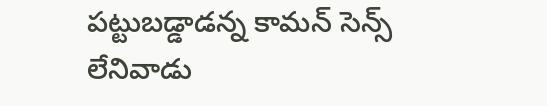పట్టుబడ్డాడన్న కామన్ సెన్స్ లేనివాడు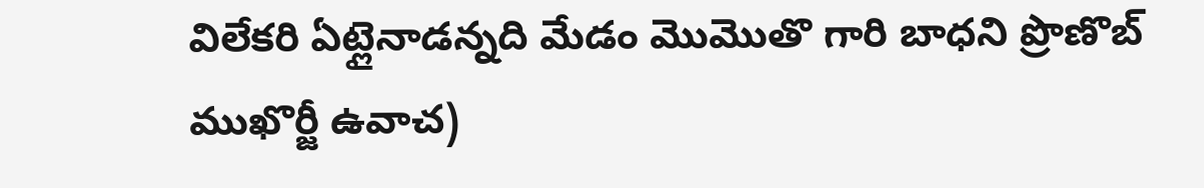విలేకరి ఏట్లైనాడన్నది మేడం మొమొతొ గారి బాధని ప్రొణొబ్ ముఖొర్జీ ఉవాచ)